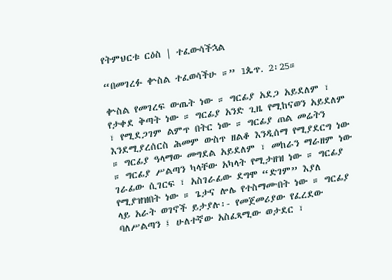የትምህርቱ ርዕስ | ተፈውሳችኋል

“በመገረፉ ቍስል ተፈወሳችሁ ።” 1ጴጥ. 2፡25።

ቍስል የመገረፍ ውጤት ነው ። ግርፊያ አደጋ አይደለም ፣ የታቀደ ቅጣት ነው ። ግርፊያ አንድ ጊዜ የሚከናወን አይደለም ፣ የሚደጋገም ልምጥ በትር ነው ። ግርፊያ ጠል መሬትን እንደሚያረሰርስ ሕመም ውስጥ ዘልቆ እንዲሰማ የሚያደርግ ነው ። ግርፊያ ዓላማው መግደል አይደለም ፣ መከራን ማራዘም ነው ። ግርፊያ ሥልጣን ካላቸው አካላት የሚታዘዝ ነው ። ግርፊያ ገራፊው ሲገርፍ ፣ አስገራፊው ደግሞ “ድገም” እያለ የሚያዝዝበት ነው ። ጌታና ሎሌ የተስማሙበት ነው ። ግርፊያ ላይ አራት ወገኖች ይታያሉ፡- የመጀመሪያው የፈረደው ባለሥልጣን ፤ ሁለተኛው አስፈጻሚው ወታደር ፣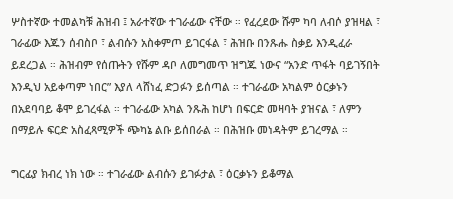ሦስተኛው ተመልካቹ ሕዝብ ፤ አራተኛው ተገራፊው ናቸው ። የፈረደው ሹም ካባ ለብሶ ያዝዛል ፣ ገራፊው እጁን ሰብስቦ ፣ ልብሱን አስቀምጦ ይገርፋል ፣ ሕዝቡ በንጹሑ ስቃይ እንዲፈራ ይደረጋል ። ሕዝብም የሰጡትን የሹም ዳቦ ለመግመጥ ዝግጁ ነውና “አንድ ጥፋት ባይገኝበት እንዲህ አይቀጣም ነበር” እያለ ላሸነፈ ድጋፉን ይሰጣል ። ተገራፊው አካልም ዕርቃኑን በአደባባይ ቆሞ ይገረፋል ። ተገራፊው አካል ንጹሕ ከሆነ በፍርድ መዛባት ያዝናል ፣ ለምን በማይሉ ፍርድ አስፈጻሚዎች ጭካኔ ልቡ ይሰበራል ። በሕዝቡ መነዳትም ይገረማል ።

ግርፊያ ክብረ ነክ ነው ። ተገራፊው ልብሱን ይገፉታል ፣ ዕርቃኑን ይቆማል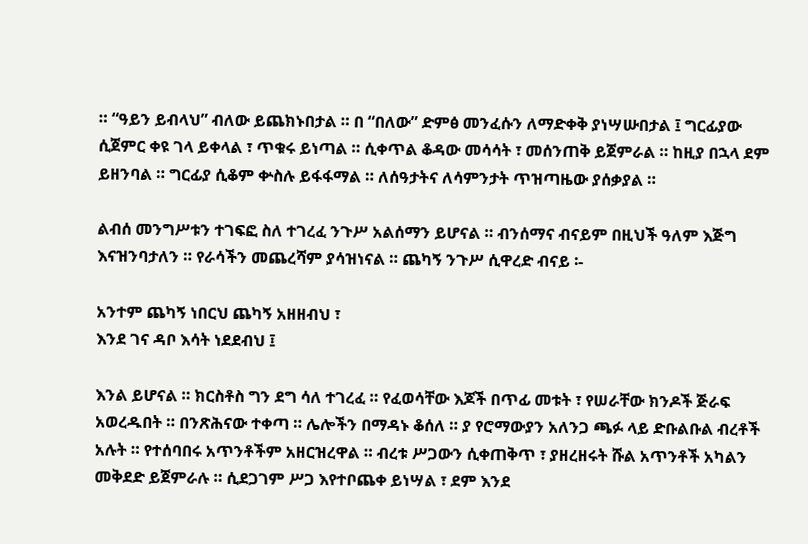። “ዓይን ይብላህ” ብለው ይጨክኑበታል ። በ “በለው” ድምፅ መንፈሱን ለማድቀቅ ያነሣሡበታል ፤ ግርፊያው ሲጀምር ቀዩ ገላ ይቀላል ፣ ጥቁሩ ይነጣል ። ሲቀጥል ቆዳው መሳሳት ፣ መሰንጠቅ ይጀምራል ። ከዚያ በኋላ ደም ይዘንባል ። ግርፊያ ሲቆም ቍስሉ ይፋፋማል ። ለሰዓታትና ለሳምንታት ጥዝጣዜው ያሰቃያል ።

ልብሰ መንግሥቱን ተገፍፎ ስለ ተገረፈ ንጉሥ አልሰማን ይሆናል ። ብንሰማና ብናይም በዚህች ዓለም እጅግ እናዝንባታለን ። የራሳችን መጨረሻም ያሳዝነናል ። ጨካኝ ንጉሥ ሲዋረድ ብናይ ፡-

አንተም ጨካኝ ነበርህ ጨካኝ አዘዘብህ ፣
እንደ ገና ዳቦ እሳት ነደደብህ ፤

እንል ይሆናል ። ክርስቶስ ግን ደግ ሳለ ተገረፈ ። የፈወሳቸው እጆች በጥፊ መቱት ፣ የሠራቸው ክንዶች ጅራፍ አወረዱበት ። በንጽሕናው ተቀጣ ። ሌሎችን በማዳኑ ቆሰለ ። ያ የሮማውያን አለንጋ ጫፉ ላይ ድቡልቡል ብረቶች አሉት ። የተሰባበሩ አጥንቶችም አዘርዝረዋል ። ብረቱ ሥጋውን ሲቀጠቅጥ ፣ ያዘረዘሩት ሹል አጥንቶች አካልን መቅደድ ይጀምራሉ ። ሲደጋገም ሥጋ እየተቦጨቀ ይነሣል ፣ ደም እንደ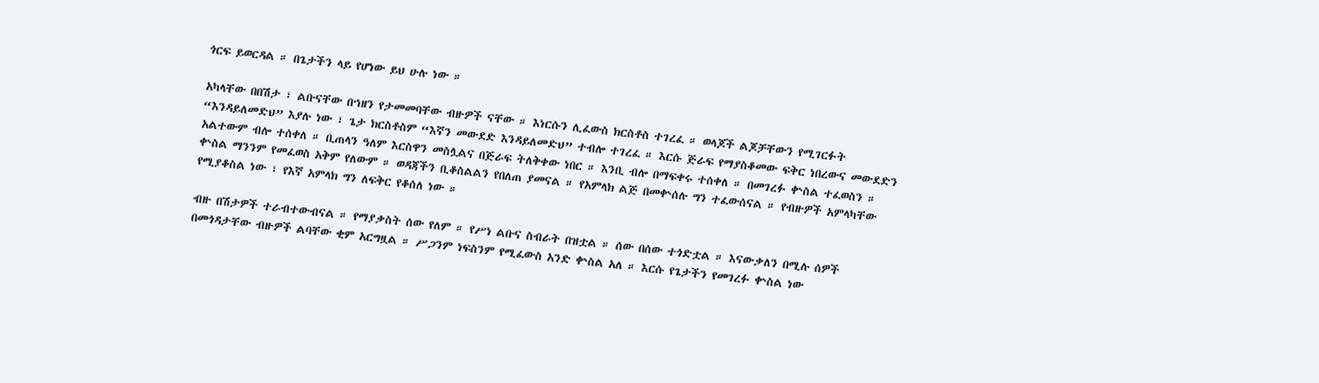ጎርፍ ይወርዳል ። በጌታችን ላይ የሆነው ይህ ሁሉ ነው ።

አካላቸው በበሽታ ፣ ልቡናቸው በኀዘን የታመመባቸው ብዙዎች ናቸው ። እነርሱን ሊፈውስ ክርስቶስ ተገረፈ ። ወላጆች ልጆቻቸውን የሚገርፉት “እንዳይለመድህ” እያሉ ነው ፣ ጌታ ክርስቶስም “እኛን መውደድ እንዳይለመድህ” ተብሎ ተገረፈ ። እርሱ ጅራፍ የማያስቆመው ፍቅር ነበረውና መውደድን አልተውም ብሎ ተሰቀለ ። ቢጠላን ዓለም እርስዋን መስሏልና በጅራፍ ትለቅቀው ነበር ። እንቢ ብሎ በማፍቀሩ ተሰቀለ ። በመገረፉ ቍስል ተፈወስን ። ቍስል ማንንም የመፈወስ አቅም የለውም ። ወዳጃችን ቢቆስልልን የበለጠ ያመናል ። የአምላክ ልጅ በመቍሰሉ ግን ተፈውሰናል ። የብዙዎች አምላካቸው የሚያቆስል ነው ፣ የእኛ አምላክ ግን ለፍቅር የቆሰለ ነው ።

ብዙ በሽታዎች ተራብተውብናል ። የማያቃስት ሰው የለም ። የሥነ ልቡና ስብራት በዝቷል ። ሰው በሰው ተጎድቷል ። እናውቃለን በሚሉ ሰዎች በመጎዳታቸው ብዙዎች ልባቸው ቂም አርግዟል ። ሥጋንም ነፍስንም የሚፈውስ አንድ ቍስል አለ ። እርሱ የጌታችን የመገረፉ ቍስል ነው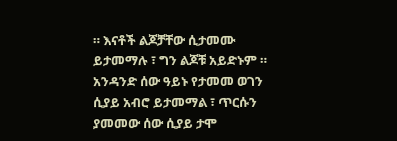። እናቶች ልጆቻቸው ሲታመሙ ይታመማሉ ፣ ግን ልጆቹ አይድኑም ። አንዳንድ ሰው ዓይኑ የታመመ ወገን ሲያይ አብሮ ይታመማል ፣ ጥርሱን ያመመው ሰው ሲያይ ታሞ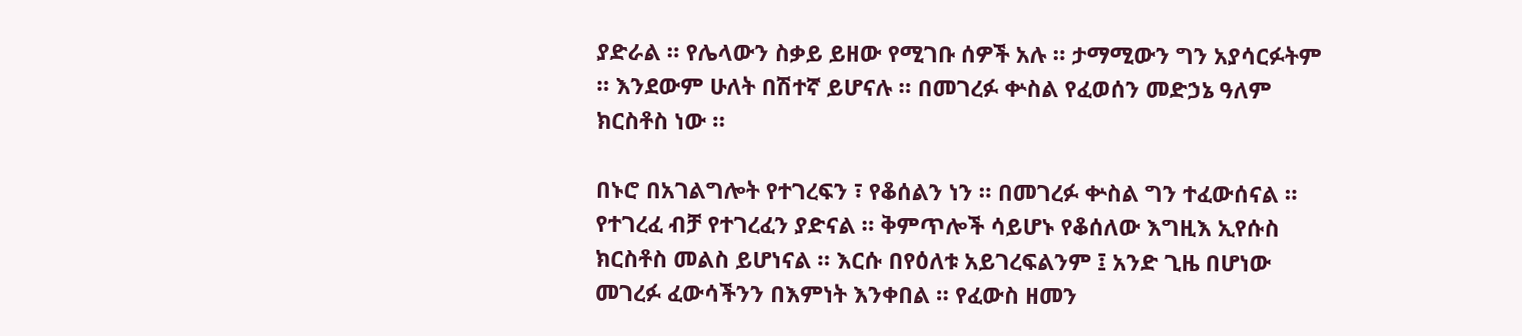ያድራል ። የሌላውን ስቃይ ይዘው የሚገቡ ሰዎች አሉ ። ታማሚውን ግን አያሳርፉትም ። እንደውም ሁለት በሽተኛ ይሆናሉ ። በመገረፉ ቍስል የፈወሰን መድኃኔ ዓለም ክርስቶስ ነው ።

በኑሮ በአገልግሎት የተገረፍን ፣ የቆሰልን ነን ። በመገረፉ ቍስል ግን ተፈውሰናል ። የተገረፈ ብቻ የተገረፈን ያድናል ። ቅምጥሎች ሳይሆኑ የቆሰለው እግዚእ ኢየሱስ ክርስቶስ መልስ ይሆነናል ። እርሱ በየዕለቱ አይገረፍልንም ፤ አንድ ጊዜ በሆነው መገረፉ ፈውሳችንን በእምነት እንቀበል ። የፈውስ ዘመን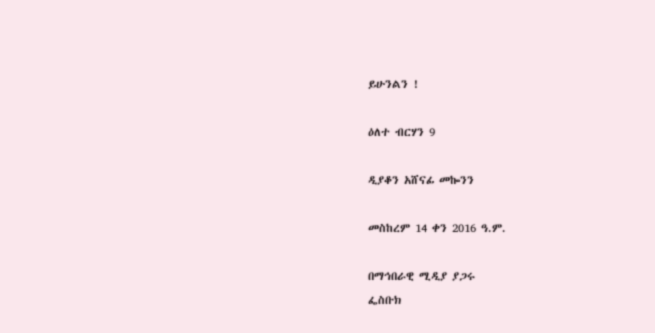ይሁንልን !

ዕለተ ብርሃን 9

ዲያቆን አሸናፊ መኰንን

መስከረም 14 ቀን 2016 ዓ.ም.

በማኅበራዊ ሚዲያ ያጋሩ
ፌስቡክ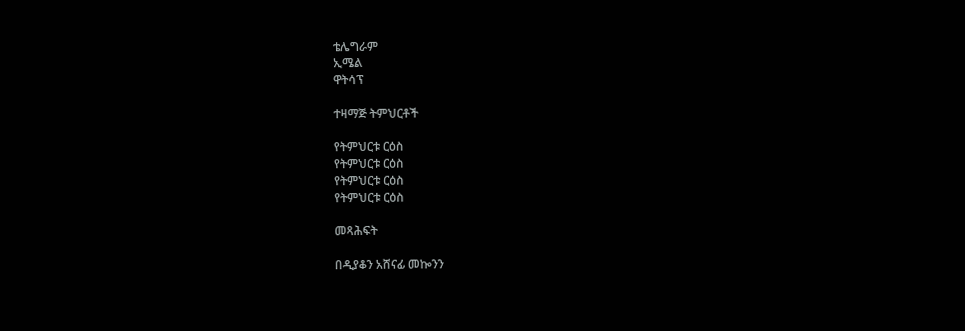ቴሌግራም
ኢሜል
ዋትሳፕ

ተዛማጅ ትምህርቶች

የትምህርቱ ርዕስ
የትምህርቱ ርዕስ
የትምህርቱ ርዕስ
የትምህርቱ ርዕስ

መጻሕፍት

በዲያቆን አሸናፊ መኰንን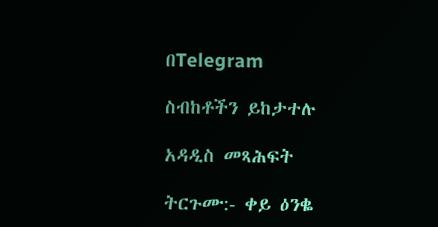በTelegram

ስብከቶችን ይከታተሉ

አዳዲስ መጻሕፍት

ትርጉሙ:- ቀይ ዕንቈ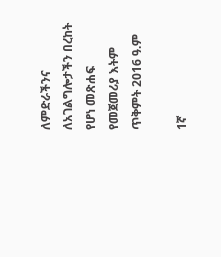ለምድራችንና ለአገልግሎታችን በረከት የሆነ መጽሐፍ
የመጀመሪያ እትም ጥቅምት 2016 ዓ.ም

1ኛ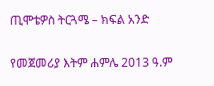ጢሞቴዎስ ትርጓሜ – ክፍል አንድ

የመጀመሪያ እትም ሐምሌ 2013 ዓ.ም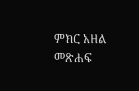ምክር አዘል መጽሐፍ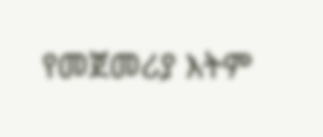የመጀመሪያ እትም